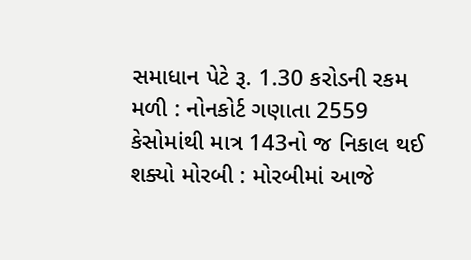સમાધાન પેટે રૂ. 1.30 કરોડની રકમ મળી : નોનકોર્ટ ગણાતા 2559 કેસોમાંથી માત્ર 143નો જ નિકાલ થઈ શક્યો મોરબી : મોરબીમાં આજે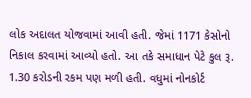લોક અદાલત યોજવામાં આવી હતી. જેમાં 1171 કેસોનો નિકાલ કરવામાં આવ્યો હતો. આ તકે સમાધાન પેટે કુલ રૂ. 1.30 કરોડની રકમ પણ મળી હતી. વધુમાં નોનકોર્ટ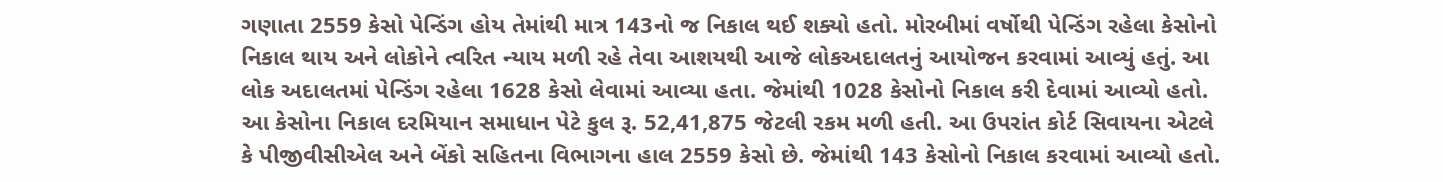ગણાતા 2559 કેસો પેન્ડિંગ હોય તેમાંથી માત્ર 143નો જ નિકાલ થઈ શક્યો હતો. મોરબીમાં વર્ષોથી પેન્ડિંગ રહેલા કેસોનો નિકાલ થાય અને લોકોને ત્વરિત ન્યાય મળી રહે તેવા આશયથી આજે લોકઅદાલતનું આયોજન કરવામાં આવ્યું હતું. આ લોક અદાલતમાં પેન્ડિંગ રહેલા 1628 કેસો લેવામાં આવ્યા હતા. જેમાંથી 1028 કેસોનો નિકાલ કરી દેવામાં આવ્યો હતો. આ કેસોના નિકાલ દરમિયાન સમાધાન પેટે કુલ રૂ. 52,41,875 જેટલી રકમ મળી હતી. આ ઉપરાંત કોર્ટ સિવાયના એટલે કે પીજીવીસીએલ અને બેંકો સહિતના વિભાગના હાલ 2559 કેસો છે. જેમાંથી 143 કેસોનો નિકાલ કરવામાં આવ્યો હતો.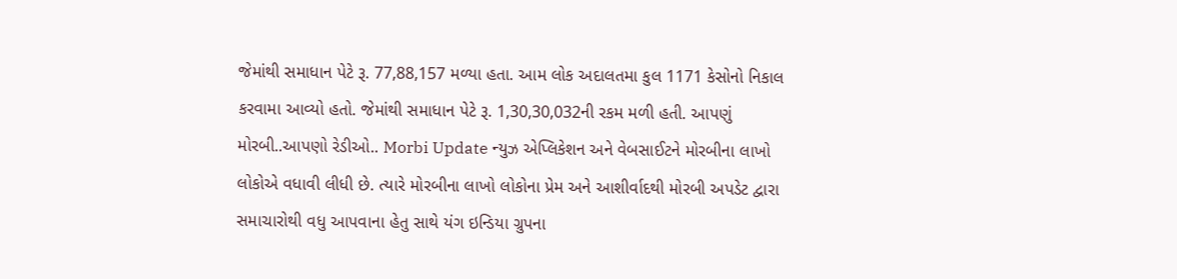જેમાંથી સમાધાન પેટે રૂ. 77,88,157 મળ્યા હતા. આમ લોક અદાલતમા કુલ 1171 કેસોનો નિકાલ કરવામા આવ્યો હતો. જેમાંથી સમાધાન પેટે રૂ. 1,30,30,032ની રકમ મળી હતી. આપણું મોરબી..આપણો રેડીઓ.. Morbi Update ન્યુઝ એપ્લિકેશન અને વેબસાઈટને મોરબીના લાખો લોકોએ વધાવી લીધી છે. ત્યારે મોરબીના લાખો લોકોના પ્રેમ અને આશીર્વાદથી મોરબી અપડેટ દ્વારા સમાચારોથી વધુ આપવાના હેતુ સાથે યંગ ઇન્ડિયા ગ્રુપના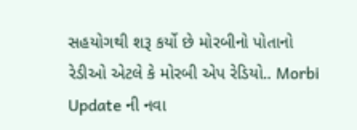સહયોગથી શરૂ કર્યો છે મોરબીનો પોતાનો રેડીઓ એટલે કે મોરબી એપ રેડિયો.. Morbi Update ની નવા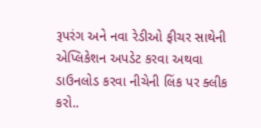રૂપરંગ અને નવા રેડીઓ ફીચર સાથેની એપ્લિકેશન અપડેટ કરવા અથવા ડાઉનલોડ કરવા નીચેની લિંક પર ક્લીક કરો..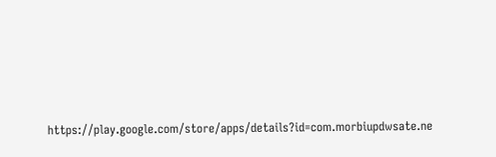https://play.google.com/store/apps/details?id=com.morbiupdwsate.ne